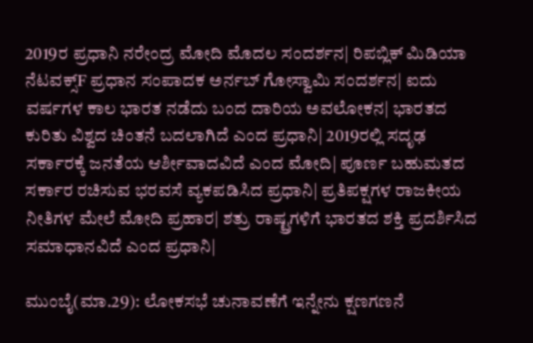2019ರ ಪ್ರಧಾನಿ ನರೇಂದ್ರ ಮೋದಿ ಮೊದಲ ಸಂದರ್ಶನ| ರಿಪಬ್ಲಿಕ್ ಮಿಡಿಯಾ ನೆಟವಕ್ಸ್F ಪ್ರಧಾನ ಸಂಪಾದಕ ಅರ್ನಬ್ ಗೋಸ್ವಾಮಿ ಸಂದರ್ಶನ| ಐದು ವರ್ಷಗಳ ಕಾಲ ಭಾರತ ನಡೆದು ಬಂದ ದಾರಿಯ ಅವಲೋಕನ| ಭಾರತದ ಕುರಿತು ವಿಶ್ವದ ಚಿಂತನೆ ಬದಲಾಗಿದೆ ಎಂದ ಪ್ರಧಾನಿ| 2019ರಲ್ಲಿ ಸದೃಢ ಸರ್ಕಾರಕ್ಕೆ ಜನತೆಯ ಆರ್ಶೀವಾದವಿದೆ ಎಂದ ಮೋದಿ| ಪೂರ್ಣ ಬಹುಮತದ ಸರ್ಕಾರ ರಚಿಸುವ ಭರವಸೆ ವ್ಯಕಪಡಿಸಿದ ಪ್ರಧಾನಿ| ಪ್ರತಿಪಕ್ಷಗಳ ರಾಜಕೀಯ ನೀತಿಗಳ ಮೇಲೆ ಮೋದಿ ಪ್ರಹಾರ| ಶತ್ರು ರಾಷ್ಟ್ರಗಳಿಗೆ ಭಾರತದ ಶಕ್ತಿ ಪ್ರದರ್ಶಿಸಿದ ಸಮಾಧಾನವಿದೆ ಎಂದ ಪ್ರಧಾನಿ|

ಮುಂಬೈ(ಮಾ.29): ಲೋಕಸಭೆ ಚುನಾವಣೆಗೆ ಇನ್ನೇನು ಕ್ಷಣಗಣನೆ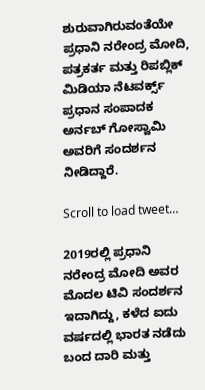ಶುರುವಾಗಿರುವಂತೆಯೇ ಪ್ರಧಾನಿ ನರೇಂದ್ರ ಮೋದಿ, ಪತ್ರಕರ್ತ ಮತ್ತು ರಿಪಬ್ಲಿಕ್ ಮಿಡಿಯಾ ನೆಟವರ್ಕ್ಸ್ ಪ್ರಧಾನ ಸಂಪಾದಕ ಅರ್ನಬ್ ಗೋಸ್ವಾಮಿ ಅವರಿಗೆ ಸಂದರ್ಶನ ನೀಡಿದ್ದಾರೆ.

Scroll to load tweet…

2019ರಲ್ಲಿ ಪ್ರಧಾನಿ ನರೇಂದ್ರ ಮೋದಿ ಅವರ ಮೊದಲ ಟಿವಿ ಸಂದರ್ಶನ ಇದಾಗಿದ್ದು, ಕಳೆದ ಐದು ವರ್ಷದಲ್ಲಿ ಭಾರತ ನಡೆದು ಬಂದ ದಾರಿ ಮತ್ತು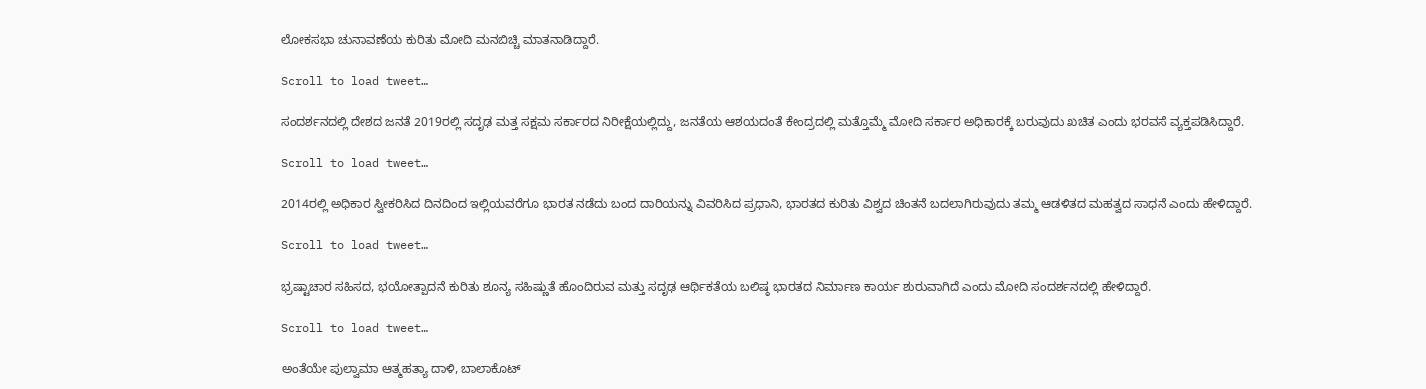ಲೋಕಸಭಾ ಚುನಾವಣೆಯ ಕುರಿತು ಮೋದಿ ಮನಬಿಚ್ಚಿ ಮಾತನಾಡಿದ್ದಾರೆ.

Scroll to load tweet…

ಸಂದರ್ಶನದಲ್ಲಿ ದೇಶದ ಜನತೆ 2019ರಲ್ಲಿ ಸದೃಢ ಮತ್ತ ಸಕ್ಷಮ ಸರ್ಕಾರದ ನಿರೀಕ್ಷೆಯಲ್ಲಿದ್ದು, ಜನತೆಯ ಆಶಯದಂತೆ ಕೇಂದ್ರದಲ್ಲಿ ಮತ್ತೊಮ್ಮೆ ಮೋದಿ ಸರ್ಕಾರ ಅಧಿಕಾರಕ್ಕೆ ಬರುವುದು ಖಚಿತ ಎಂದು ಭರವಸೆ ವ್ಯಕ್ತಪಡಿಸಿದ್ದಾರೆ.

Scroll to load tweet…

2014ರಲ್ಲಿ ಅಧಿಕಾರ ಸ್ವೀಕರಿಸಿದ ದಿನದಿಂದ ಇಲ್ಲಿಯವರೆಗೂ ಭಾರತ ನಡೆದು ಬಂದ ದಾರಿಯನ್ನು ವಿವರಿಸಿದ ಪ್ರಧಾನಿ, ಭಾರತದ ಕುರಿತು ವಿಶ್ವದ ಚಿಂತನೆ ಬದಲಾಗಿರುವುದು ತಮ್ಮ ಆಡಳಿತದ ಮಹತ್ವದ ಸಾಧನೆ ಎಂದು ಹೇಳಿದ್ದಾರೆ.

Scroll to load tweet…

ಭ್ರಷ್ಟಾಚಾರ ಸಹಿಸದ, ಭಯೋತ್ಪಾದನೆ ಕುರಿತು ಶೂನ್ಯ ಸಹಿಷ್ಣುತೆ ಹೊಂದಿರುವ ಮತ್ತು ಸದೃಢ ಆರ್ಥಿಕತೆಯ ಬಲಿಷ್ಠ ಭಾರತದ ನಿರ್ಮಾಣ ಕಾರ್ಯ ಶುರುವಾಗಿದೆ ಎಂದು ಮೋದಿ ಸಂದರ್ಶನದಲ್ಲಿ ಹೇಳಿದ್ದಾರೆ.

Scroll to load tweet…

ಅಂತೆಯೇ ಪುಲ್ವಾಮಾ ಆತ್ಮಹತ್ಯಾ ದಾಳಿ, ಬಾಲಾಕೊಟ್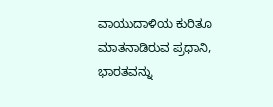ವಾಯುದಾಳಿಯ ಕುರಿತೂ ಮಾತನಾಡಿರುವ ಪ್ರಧಾನಿ, ಭಾರತವನ್ನು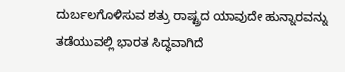ದುರ್ಬಲಗೊಳಿಸುವ ಶತ್ರು ರಾಷ್ಟ್ರದ ಯಾವುದೇ ಹುನ್ನಾರವನ್ನು ತಡೆಯುವಲ್ಲಿ ಭಾರತ ಸಿದ್ಧವಾಗಿದೆ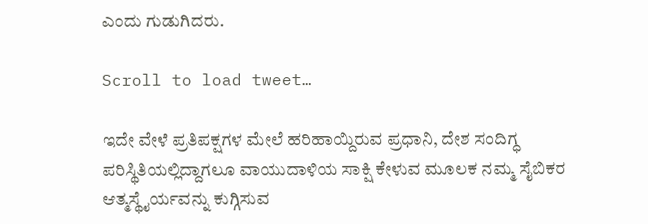ಎಂದು ಗುಡುಗಿದರು.

Scroll to load tweet…

ಇದೇ ವೇಳೆ ಪ್ರತಿಪಕ್ಷಗಳ ಮೇಲೆ ಹರಿಹಾಯ್ದಿರುವ ಪ್ರಧಾನಿ, ದೇಶ ಸಂದಿಗ್ಧ ಪರಿಸ್ಥಿತಿಯಲ್ಲಿದ್ದಾಗಲೂ ವಾಯುದಾಳಿಯ ಸಾಕ್ಷಿ ಕೇಳುವ ಮೂಲಕ ನಮ್ಮ ಸೈಬಿಕರ ಆತ್ಮಸ್ಥೈರ್ಯವನ್ನು ಕುಗ್ಗಿಸುವ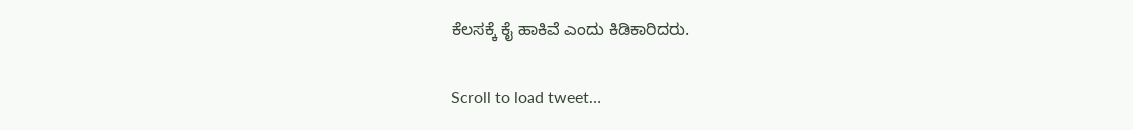ಕೆಲಸಕ್ಕೆ ಕೈ ಹಾಕಿವೆ ಎಂದು ಕಿಡಿಕಾರಿದರು.

Scroll to load tweet…